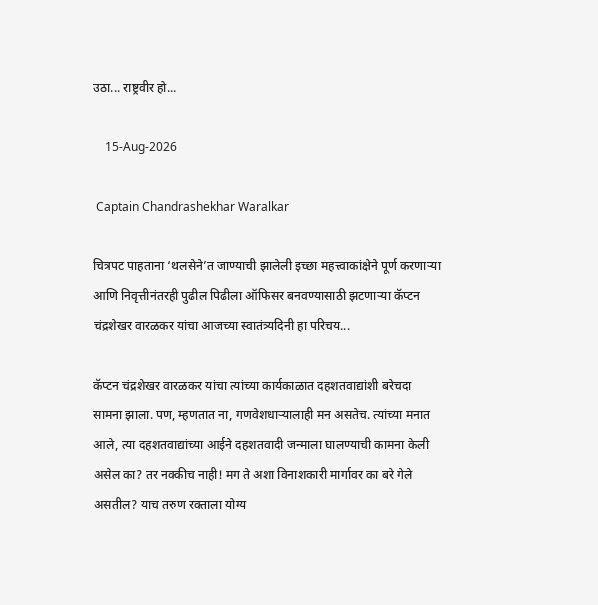उठा... राष्ट्रवीर हो...

    15-Aug-2026

 Captain Chandrashekhar Waralkar

चित्रपट पाहताना ‘थलसेने’त जाण्याची झालेली इच्छा महत्त्वाकांक्षेने पूर्ण करणार्‍या आणि निवृत्तीनंतरही पुढील पिढीला ऑफिसर बनवण्यासाठी झटणार्‍या कॅप्टन चंद्रशेखर वारळकर यांचा आजच्या स्वातंत्र्यदिनी हा परिचय...

कॅप्टन चंद्रशेखर वारळकर यांचा त्यांच्या कार्यकाळात दहशतवाद्यांशी बरेचदा सामना झाला. पण, म्हणतात ना, गणवेशधार्‍यालाही मन असतेच. त्यांच्या मनात आले, त्या दहशतवाद्यांच्या आईने दहशतवादी जन्माला घालण्याची कामना केली असेल का? तर नक्कीच नाही! मग ते अशा विनाशकारी मार्गावर का बरे गेले असतील? याच तरुण रक्ताला योग्य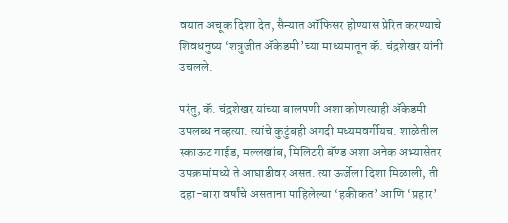वयात अचूक दिशा देत, सैन्यात ऑफिसर होण्यास प्रेरित करण्याचे शिवधनुष्य ‘शत्रुजीत अ‍ॅकेडमी’च्या माध्यमातून कॅ. चंद्रशेखर यांनी उचलले.

परंतु, कॅ. चंद्रशेखर यांच्या बालपणी अशा कोणत्याही अ‍ॅकेडमी उपलब्ध नव्हत्या. त्यांचे कुटुंबही अगदी मध्यमवर्गीयच. शाळेतील स्काऊट गाईड, मल्लखांब, मिलिटरी बॅण्ड अशा अनेक अभ्यासेतर उपक्रमांमध्ये ते आघाडीवर असत. त्या ऊर्जेला दिशा मिळाली, ती दहा-बारा वर्षांचे असताना पाहिलेल्या ‘हकीकत’ आणि ‘प्रहार’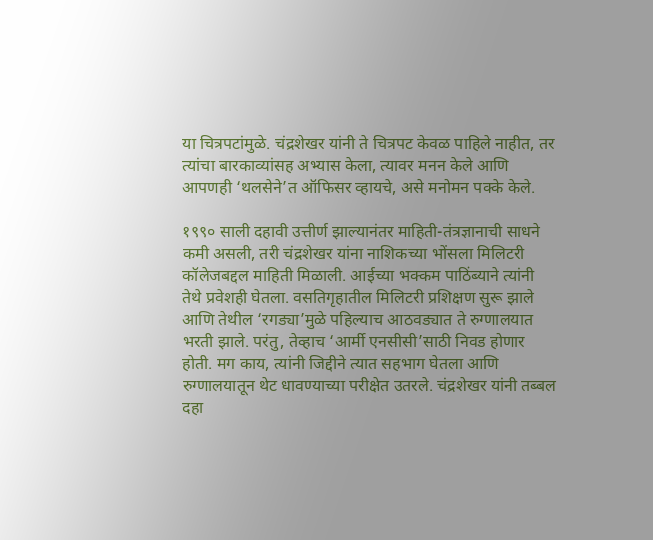या चित्रपटांमुळे. चंद्रशेखर यांनी ते चित्रपट केवळ पाहिले नाहीत, तर त्यांचा बारकाव्यांसह अभ्यास केला, त्यावर मनन केले आणि आपणही ‘थलसेने’त ऑफिसर व्हायचे, असे मनोमन पक्के केले.

१९९० साली दहावी उत्तीर्ण झाल्यानंतर माहिती-तंत्रज्ञानाची साधने कमी असली, तरी चंद्रशेखर यांना नाशिकच्या भोंसला मिलिटरी कॉलेजबद्दल माहिती मिळाली. आईच्या भक्कम पाठिंब्याने त्यांनी तेथे प्रवेशही घेतला. वसतिगृहातील मिलिटरी प्रशिक्षण सुरू झाले आणि तेथील ‘रगड्या’मुळे पहिल्याच आठवड्यात ते रुग्णालयात भरती झाले. परंतु, तेव्हाच ‘आर्मी एनसीसी’साठी निवड होणार होती. मग काय, त्यांनी जिद्दीने त्यात सहभाग घेतला आणि रुग्णालयातून थेट धावण्याच्या परीक्षेत उतरले. चंद्रशेखर यांनी तब्बल दहा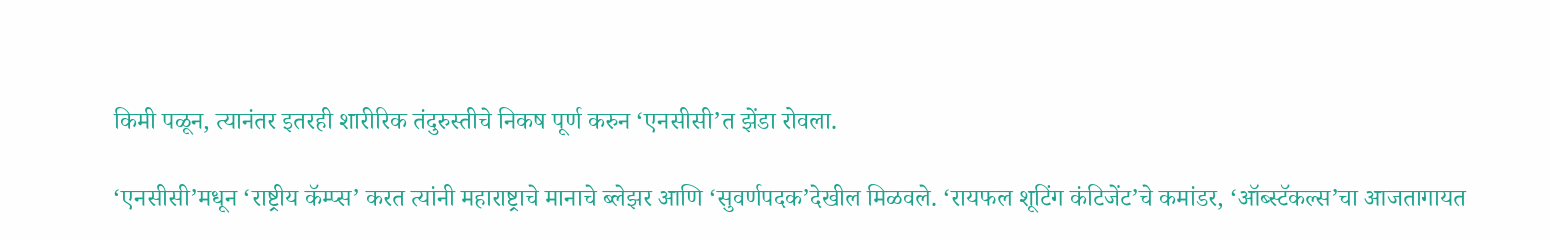किमी पळून, त्यानंतर इतरही शारीरिक तंदुरुस्तीचे निकष पूर्ण करुन ‘एनसीसी’त झेंडा रोवला.

‘एनसीसी’मधून ‘राष्ट्रीय कॅम्प्स’ करत त्यांनी महाराष्ट्राचे मानाचे ब्लेझर आणि ‘सुवर्णपदक’देखील मिळवले. ‘रायफल शूटिंग कंटिजेंट’चे कमांडर, ‘ऑब्स्टॅकल्स’चा आजतागायत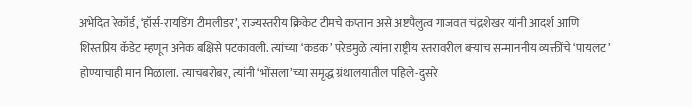अभेदित रेकॉर्ड, ‘हॉर्स-रायडिंग टीमलीडर’, राज्यस्तरीय क्रिकेट टीमचे कप्तान असे अष्टपैलुत्व गाजवत चंद्रशेखर यांनी आदर्श आणि शिस्तप्रिय कॅडेट म्हणून अनेक बक्षिसे पटकावली. त्यांच्या ‘कडक’ परेडमुळे त्यांना राष्ट्रीय स्तरावरील बर्‍याच सन्माननीय व्यक्तींचे ‘पायलट’ होण्याचाही मान मिळाला. त्याचबरोबर, त्यांनी ‘भोंसला’च्या समृद्ध ग्रंथालयातील पहिले-दुसरे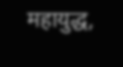महायुद्ध,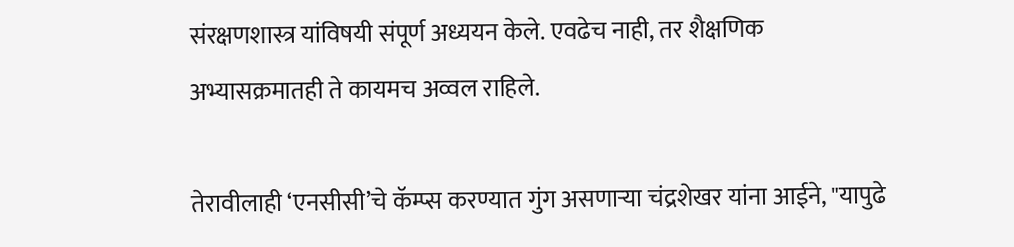संरक्षणशास्त्र यांविषयी संपूर्ण अध्ययन केले. एवढेच नाही, तर शैक्षणिक अभ्यासक्रमातही ते कायमच अव्वल राहिले.

तेरावीलाही ‘एनसीसी’चे कॅम्प्स करण्यात गुंग असणार्‍या चंद्रशेखर यांना आईने, "यापुढे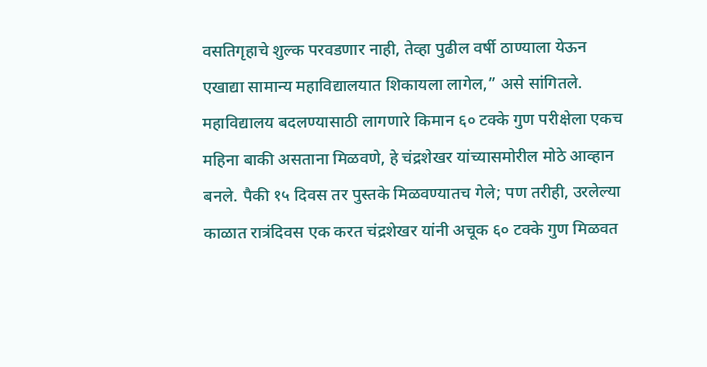वसतिगृहाचे शुल्क परवडणार नाही, तेव्हा पुढील वर्षी ठाण्याला येऊन एखाद्या सामान्य महाविद्यालयात शिकायला लागेल,” असे सांगितले. महाविद्यालय बदलण्यासाठी लागणारे किमान ६० टक्के गुण परीक्षेला एकच महिना बाकी असताना मिळवणे, हे चंद्रशेखर यांच्यासमोरील मोठे आव्हान बनले. पैकी १५ दिवस तर पुस्तके मिळवण्यातच गेले; पण तरीही, उरलेल्या काळात रात्रंदिवस एक करत चंद्रशेखर यांनी अचूक ६० टक्के गुण मिळवत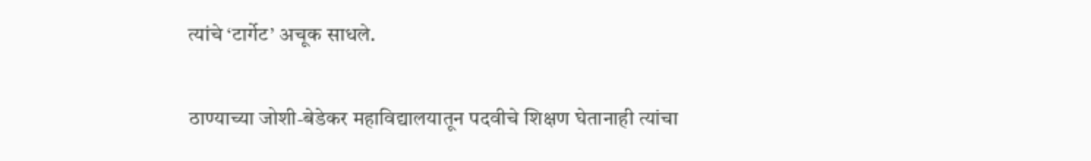त्यांचे ‘टार्गेट’ अचूक साधले.

ठाण्याच्या जोशी-बेडेकर महाविद्यालयातून पदवीचे शिक्षण घेतानाही त्यांचा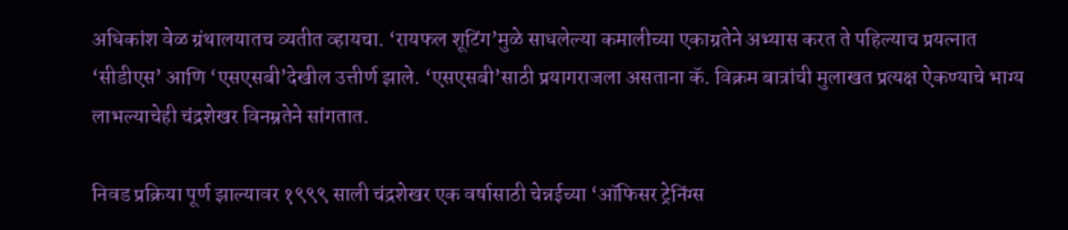अधिकांश वेळ ग्रंथालयातच व्यतीत व्हायचा. ‘रायफल शूटिंग’मुळे साधलेल्या कमालीच्या एकाग्रतेने अभ्यास करत ते पहिल्याच प्रयत्नात ‘सीडीएस’ आणि ‘एसएसबी’देखील उत्तीर्ण झाले. ‘एसएसबी’साठी प्रयागराजला असताना कॅ. विक्रम बात्रांची मुलाखत प्रत्यक्ष ऐकण्याचे भाग्य लाभल्याचेही चंद्रशेखर विनम्रतेने सांगतात.

निवड प्रक्रिया पूर्ण झाल्यावर १९९९ साली चंद्रशेखर एक वर्षासाठी चेन्नईच्या ‘ऑफिसर ट्रेनिंग्स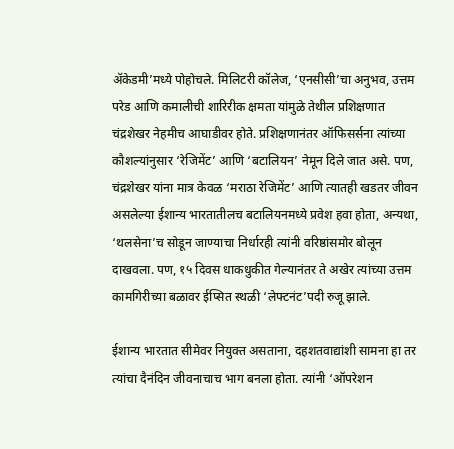अ‍ॅकेडमी’मध्ये पोहोचले. मिलिटरी कॉलेज, ‘एनसीसी’चा अनुभव, उत्तम परेड आणि कमालीची शारिरीक क्षमता यांमुळे तेथील प्रशिक्षणात चंद्रशेखर नेहमीच आघाडीवर होते. प्रशिक्षणानंतर ऑफिसर्सना त्यांच्या कौशल्यांनुसार ‘रेजिमेंट’ आणि ‘बटालियन’ नेमून दिले जात असे. पण, चंद्रशेखर यांना मात्र केवळ ‘मराठा रेजिमेंट’ आणि त्यातही खडतर जीवन असलेल्या ईशान्य भारतातीलच बटालियनमध्ये प्रवेश हवा होता, अन्यथा, ‘थलसेना’च सोडून जाण्याचा निर्धारही त्यांनी वरिष्ठांसमोर बोलून दाखवला. पण, १५ दिवस धाकधुकीत गेल्यानंतर ते अखेर त्यांच्या उत्तम कामगिरीच्या बळावर ईप्सित स्थळी ‘लेफ्टनंट’पदी रुजू झाले.

ईशान्य भारतात सीमेवर नियुक्त असताना, दहशतवाद्यांशी सामना हा तर त्यांचा दैनंदिन जीवनाचाच भाग बनला होता. त्यांनी ‘ऑपरेशन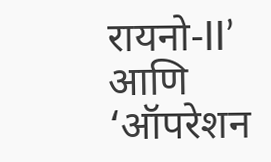रायनो-II’ आणि ‘ऑपरेशन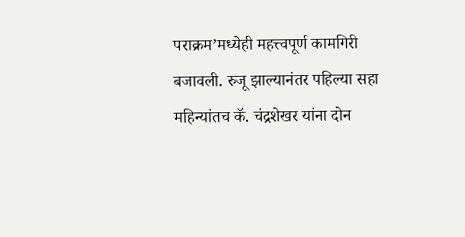पराक्रम’मध्येही महत्त्वपूर्ण कामगिरी बजावली. रुजू झाल्यानंतर पहिल्या सहा महिन्यांतच कॅ. चंद्रशेखर यांना दोन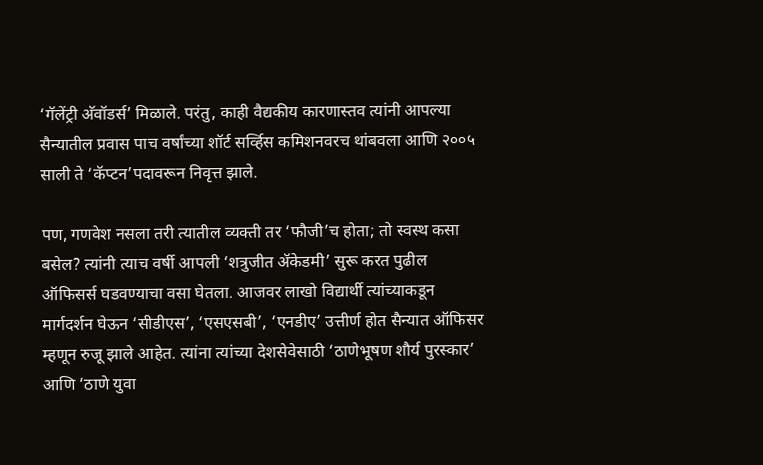‘गॅलेंट्री अ‍ॅवॉडर्स’ मिळाले. परंतु, काही वैद्यकीय कारणास्तव त्यांनी आपल्या सैन्यातील प्रवास पाच वर्षांच्या शॉर्ट सर्व्हिस कमिशनवरच थांबवला आणि २००५ साली ते ‘कॅप्टन’पदावरून निवृत्त झाले.

पण, गणवेश नसला तरी त्यातील व्यक्ती तर ‘फौजी’च होता; तो स्वस्थ कसा बसेल? त्यांनी त्याच वर्षी आपली ‘शत्रुजीत अ‍ॅकेडमी’ सुरू करत पुढील ऑफिसर्स घडवण्याचा वसा घेतला. आजवर लाखो विद्यार्थी त्यांच्याकडून मार्गदर्शन घेऊन ‘सीडीएस’, ‘एसएसबी’, ‘एनडीए’ उत्तीर्ण होत सैन्यात ऑफिसर म्हणून रुजू झाले आहेत. त्यांना त्यांच्या देशसेवेसाठी ‘ठाणेभूषण शौर्य पुरस्कार’ आणि ‘ठाणे युवा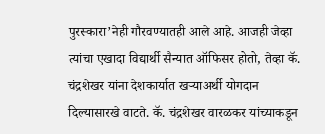पुरस्कारा’नेही गौरवण्यातही आले आहे. आजही जेव्हा त्यांचा एखादा विद्यार्थी सैन्यात ऑफिसर होतो, तेव्हा कॅ. चंद्रशेखर यांना देशकार्यात खर्‍याअर्थी योगदान दिल्यासारखे वाटते. कॅ. चंद्रशेखर वारळकर यांच्याकडून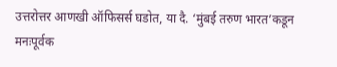उत्तरोत्तर आणखी ऑफिसर्स घडोत, या दै. ‘मुंबई तरुण भारत’कडून मनःपूर्वक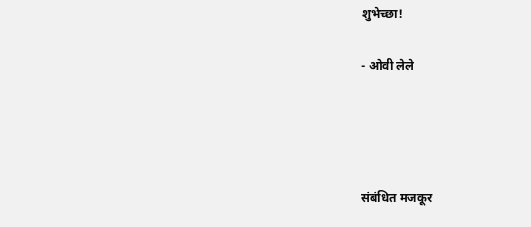शुभेच्छा!

- ओवी लेले




संबंधित मजकूर